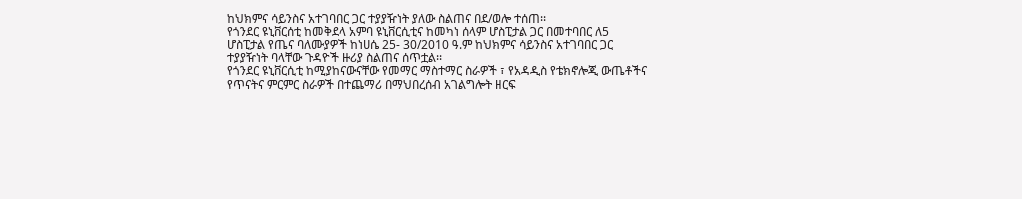ከህክምና ሳይንስና አተገባበር ጋር ተያያዥነት ያለው ስልጠና በደ/ወሎ ተሰጠ፡፡
የጎንደር ዩኒቨርሰቲ ከመቅደላ አምባ ዩኒቨርሲቲና ከመካነ ሰላም ሆስፒታል ጋር በመተባበር ለ5 ሆስፒታል የጤና ባለሙያዎች ከነሀሴ 25- 30/2010 ዓ.ም ከህክምና ሳይንስና አተገባበር ጋር ተያያዥነት ባላቸው ጉዳዮች ዙሪያ ስልጠና ሰጥቷል፡፡
የጎንደር ዩኒቨርሲቲ ከሚያከናውናቸው የመማር ማስተማር ስራዎች ፣ የአዳዲስ የቴክኖሎጂ ውጤቶችና የጥናትና ምርምር ስራዎች በተጨማሪ በማህበረሰብ አገልግሎት ዘርፍ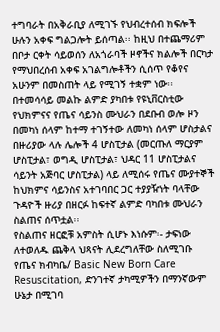ተግባራት በአቅራቢያ ለሚገኙ የህብረተሰብ ክፍሎች ሁሉን አቀፍ ግልጋሎት ይሰጣል፡፡ ከዚህ በተጨማሪም በቦታ ርቀት ሳይወሰን ለአጎራባች ዞኖችና ክልሎች በርካታ የማህበረሰብ አቀፍ አገልግሎቶችን ሲሰጥ የቆየና አሁንም በመስጠት ላይ የሚገኝ ተቋም ነው፡፡
በተመሳሳይ መልኩ ልምድ ያካበቱ የዩኒቨርስቲው የህክምናና የጤና ሳይንስ ሙህራን በደቡብ ወሎ ዞን በመካነ ሰላም ከተማ ተገኝተው ለመካነ ሰላም ሆስታልና በዙሪያው ላሉ ሌሎች 4 ሆስፒታል (መርጡለ ማርያም ሆስፒታል፣ ወግዲ ሆስፒታል፣ ህዳር 11 ሆስፒታልና ሳይንት አጅባር ሆስፒታል) ላይ ለሚሰሩ የጤና ሙያተኞች ከህክምና ሳይንስና አተገባበር ጋር ተያያዥነት ባላቸው ጉዳዮች ዙሪያ በዘርፉ ከፍተኛ ልምድ ባካበቱ ሙህራን ስልጠና ሰጥቷል፡፡
የስልጠና ዘርፎቹ አምስት ሲሆኑ እነሱም፡- ታፍነው ለተወለዱ ጨቅላ ህጻናት ሊደረግለቸው ስለሚገቡ የጤና ክብካቤ/ Basic New Born Care Resuscitation, ድንገተኛ ታካሚዎችን በማንኛውም ሁኔታ በሚገባ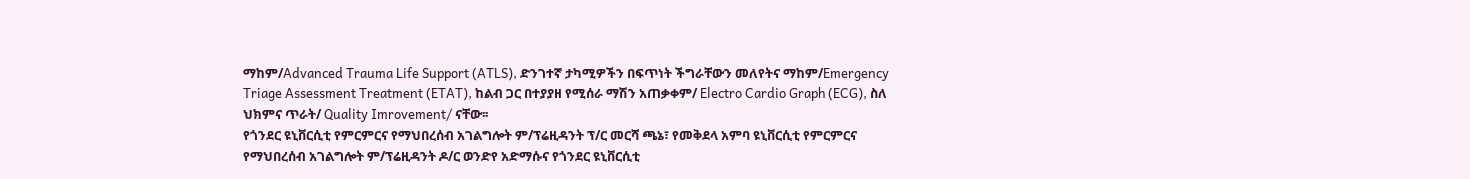ማከም/Advanced Trauma Life Support (ATLS), ድንገተኛ ታካሚዎችን በፍጥነት ችግራቸውን መለየትና ማከም/Emergency Triage Assessment Treatment (ETAT), ከልብ ጋር በተያያዘ የሚሰራ ማሽን አጠቃቀም/ Electro Cardio Graph (ECG), ስለ ህክምና ጥራት/ Quality Imrovement/ ናቸው፡፡
የጎንደር ዩኒቨርሲቲ የምርምርና የማህበረሰብ አገልግሎት ም/ፕሬዚዳንት ፕ/ር መርሻ ጫኔ፣ የመቅደላ አምባ ዩኒቨርሲቲ የምርምርና የማህበረሰብ አገልግሎት ም/ፕሬዚዳንት ዶ/ር ወንድየ አድማሱና የጎንደር ዩኒቨርሲቲ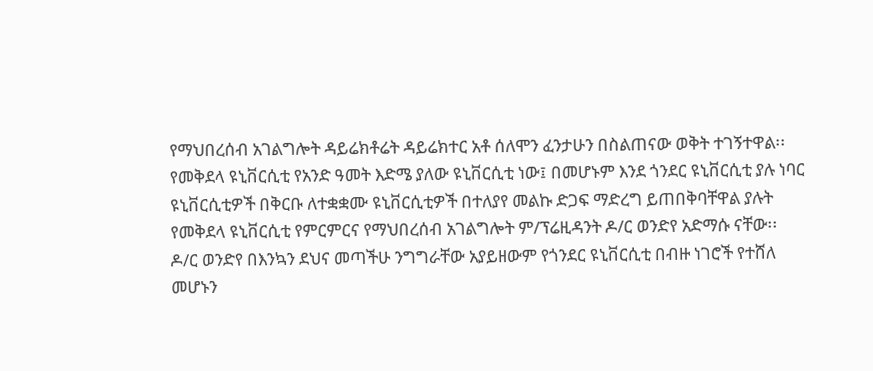የማህበረሰብ አገልግሎት ዳይሬክቶሬት ዳይሬክተር አቶ ሰለሞን ፈንታሁን በስልጠናው ወቅት ተገኝተዋል፡፡
የመቅደላ ዩኒቨርሲቲ የአንድ ዓመት እድሜ ያለው ዩኒቨርሲቲ ነው፤ በመሆኑም እንደ ጎንደር ዩኒቨርሲቲ ያሉ ነባር ዩኒቨርሲቲዎች በቅርቡ ለተቋቋሙ ዩኒቨርሲቲዎች በተለያየ መልኩ ድጋፍ ማድረግ ይጠበቅባቸዋል ያሉት የመቅደላ ዩኒቨርሲቲ የምርምርና የማህበረሰብ አገልግሎት ም/ፕሬዚዳንት ዶ/ር ወንድየ አድማሱ ናቸው፡፡ ዶ/ር ወንድየ በእንኳን ደህና መጣችሁ ንግግራቸው አያይዘውም የጎንደር ዩኒቨርሲቲ በብዙ ነገሮች የተሸለ መሆኑን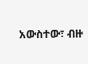አውስተው፣ ብዙ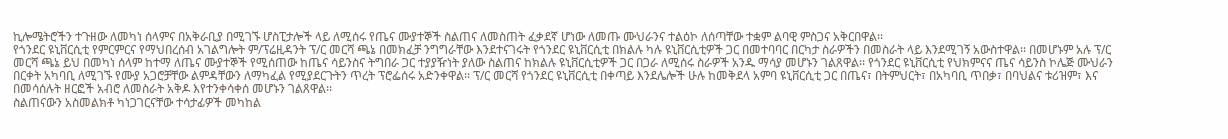ኪሎሜትሮችን ተጉዘው ለመካነ ሰላምና በአቅራቢያ በሚገኙ ሆስፒታሎች ላይ ለሚሰሩ የጤና ሙያተኞች ስልጠና ለመስጠት ፈቃደኛ ሆነው ለመጡ ሙህራንና ተልዕኮ ለሰጣቸው ተቋም ልባዊ ምስጋና አቅርበዋል፡፡
የጎንደር ዩኒቨርሲቲ የምርምርና የማህበረሰብ አገልግሎት ም/ፕሬዚዳንት ፕ/ር መርሻ ጫኔ በመክፈቻ ንግግራቸው እንደተናገሩት የጎንደር ዩኒቨርሲቲ በክልሉ ካሉ ዩኒቨርሲቲዎች ጋር በመተባባር በርካታ ስራዎችን በመስራት ላይ እንደሚገኝ አውስተዋል፡፡ በመሆኑም አሉ ፕ/ር መርሻ ጫኔ ይህ በመካነ ሰላም ከተማ ለጤና ሙያተኞች የሚሰጠው ከጤና ሳይንስና ትግበራ ጋር ተያያዥነት ያለው ስልጠና ከክልሉ ዩኒቨርሲቲዎች ጋር በጋራ ለሚሰሩ ስራዎች አንዱ ማሳያ መሆኑን ገልጸዋል፡፡ የጎንደር ዩኒቨርሲቲ የህክምናና ጤና ሳይንስ ኮሌጅ ሙህራን በርቀት አካባቢ ለሚገኙ የሙያ አጋሮቻቸው ልምዳቸውን ለማካፈል የሚያደርጉትን ጥረት ፕሮፌሰሩ አድንቀዋል፡፡ ፕ/ር መርሻ የጎንደር ዩኒቨርሲቲ በቀጣይ እንደሌሎች ሁሉ ከመቅደላ አምባ ዩኒቨርሲቲ ጋር በጤና፣ በትምህርት፣ በአካባቢ ጥበቃ፣ በባህልና ቱሪዝም፣ እና በመሳሰሉት ዘርፎች አብሮ ለመስራት አቅዶ እየተንቀሳቀሰ መሆኑን ገልጸዋል፡፡
ስልጠናውን አስመልክቶ ካነጋገርናቸው ተሳታፊዎች መካከል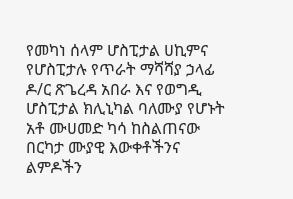የመካነ ሰላም ሆስፒታል ሀኪምና የሆስፒታሉ የጥራት ማሻሻያ ኃላፊ ዶ/ር ጽጌረዳ አበራ እና የወግዲ ሆስፒታል ክሊኒካል ባለሙያ የሆኑት አቶ ሙሀመድ ካሳ ከስልጠናው በርካታ ሙያዊ እውቀቶችንና ልምዶችን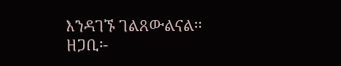እንዳገኙ ገልጸውልናል፡፡
ዘጋቢ፡-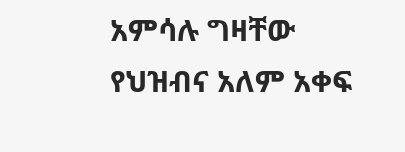አምሳሉ ግዛቸው
የህዝብና አለም አቀፍ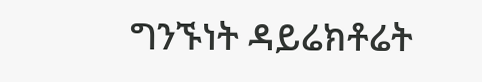ግንኙነት ዳይሬክቶሬት